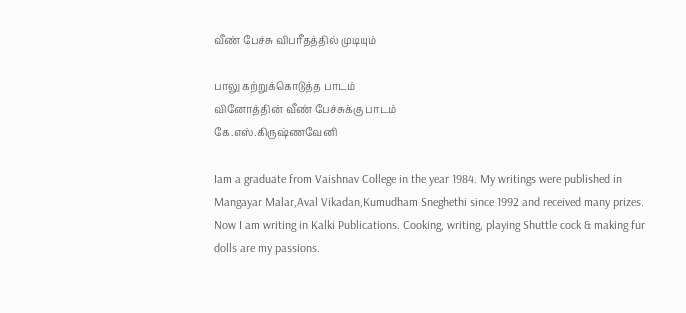வீண் பேச்சு விபரீதத்தில் முடியும்

பாலு கற்றுக்கொடுத்த பாடம்
வினோத்தின் வீண் பேச்சுக்கு பாடம்
கே.எஸ்.கிருஷ்ணவேனி

Iam a graduate from Vaishnav College in the year 1984. My writings were published in Mangayar Malar,Aval Vikadan,Kumudham Sneghethi since 1992 and received many prizes. Now I am writing in Kalki Publications. Cooking, writing, playing Shuttle cock & making fur dolls are my passions.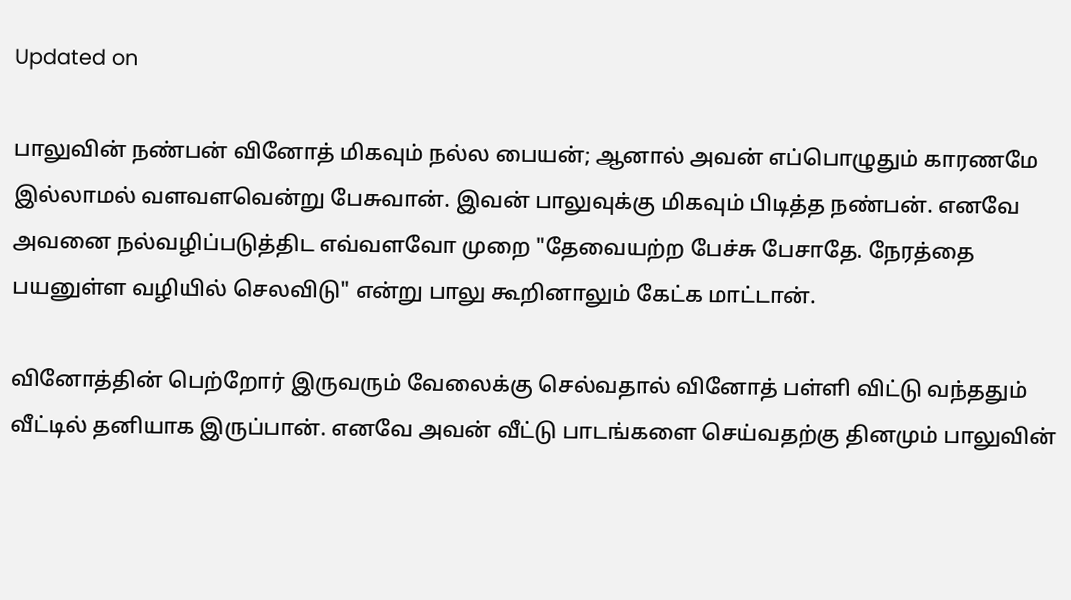Updated on

பாலுவின் நண்பன் வினோத் மிகவும் நல்ல பையன்; ஆனால் அவன் எப்பொழுதும் காரணமே இல்லாமல் வளவளவென்று பேசுவான். இவன் பாலுவுக்கு மிகவும் பிடித்த நண்பன். எனவே அவனை நல்வழிப்படுத்திட எவ்வளவோ முறை "தேவையற்ற பேச்சு பேசாதே. நேரத்தை பயனுள்ள வழியில் செலவிடு" என்று பாலு கூறினாலும் கேட்க மாட்டான்.

வினோத்தின் பெற்றோர் இருவரும் வேலைக்கு செல்வதால் வினோத் பள்ளி விட்டு வந்ததும் வீட்டில் தனியாக இருப்பான். எனவே அவன் வீட்டு பாடங்களை செய்வதற்கு தினமும் பாலுவின்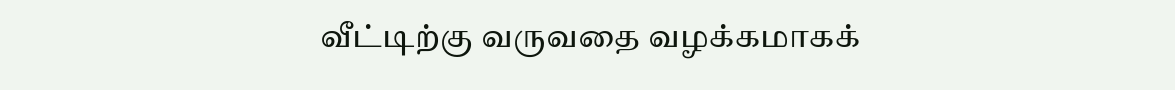வீட்டிற்கு வருவதை வழக்கமாகக்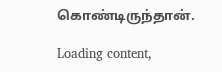கொண்டிருந்தான்.

Loading content,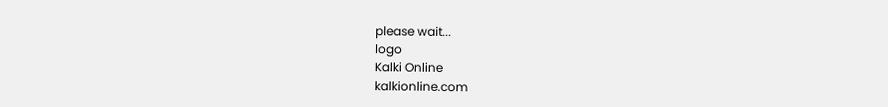please wait...
logo
Kalki Online
kalkionline.com